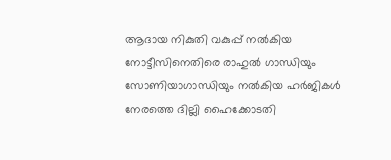ആദായ നികുതി വകുപ്പ് നൽകിയ നോട്ടീസിനെതിരെ രാഹുൽ ഗാന്ധിയും സോണിയാഗാന്ധിയും നൽകിയ ഹർജികൾ നേരത്തെ ദില്ലി ഹൈക്കോടതി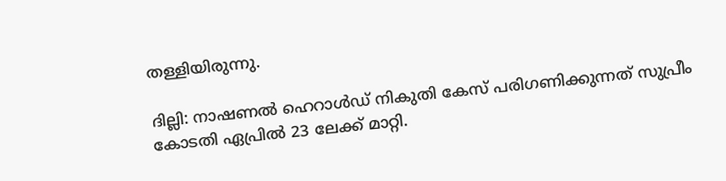തള്ള‌ിയിരുന്നു.

ദില്ലി: നാഷണൽ ഹെറാൾഡ് നികുതി കേസ് പരിഗണിക്കുന്നത് സുപ്രീം കോടതി ഏപ്രിൽ 23 ലേക്ക് മാറ്റി.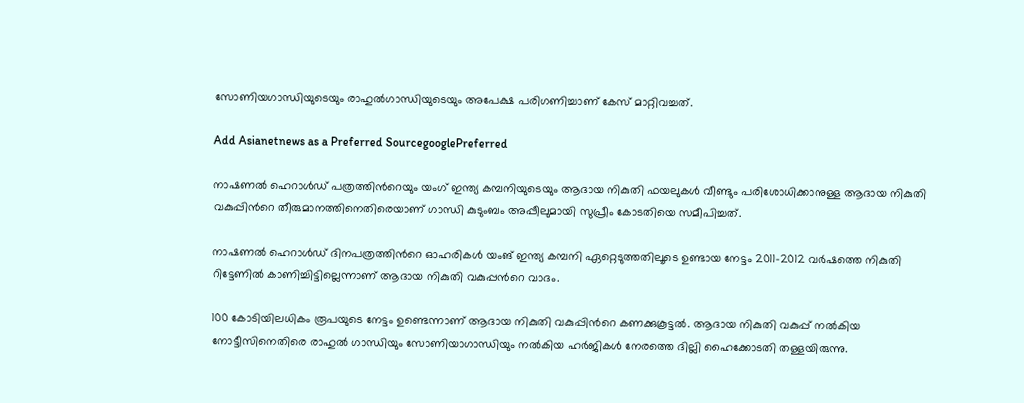സോണിയഗാന്ധിയുടെയും രാഹുൽഗാന്ധിയുടെയും അപേക്ഷ പരിഗണിച്ചാണ് കേസ് മാറ്റിവച്ചത്.

Add Asianetnews as a Preferred SourcegooglePreferred

നാഷണൽ ഹെറാൾഡ് പത്രത്തിന്‍റെയും യംഗ് ഇന്ത്യ കമ്പനിയുടെയും ആദായ നികുതി ഫയലുകൾ വീണ്ടും പരിശോധിക്കാനുള്ള ആദായ നികുതി വകുപ്പിന്‍റെ തീരുമാനത്തിനെതിരെയാണ് ഗാന്ധി കുടുംബം അപ്പീലുമായി സുപ്രീം കോടതിയെ സമീപിച്ചത്.

നാഷണൽ ഹെറാൾഡ് ദിനപത്രത്തിന്‍റെ ഓഹരികൾ യംങ് ഇന്ത്യ കമ്പനി ഏറ്റെടുത്തതിലൂടെ ഉണ്ടായ നേട്ടം 2011-2012 വർഷത്തെ നികുതി റിട്ടേണിൽ കാണിച്ചിട്ടില്ലെന്നാണ് ആദായ നികുതി വകുപ്പ‌ന്‍റെ വാദം.

100 കോടിയിലധികം രൂപയുടെ നേട്ടം ഉണ്ടെന്നാണ് ആദായ നികുതി വകുപ്പിന്‍റെ കണക്കുകൂട്ടൽ. ആദായ നികുതി വകുപ്പ് നൽകിയ നോട്ടീസിനെതിരെ രാഹുൽ ഗാന്ധിയും സോണിയാഗാന്ധിയും നൽകിയ ഹർജികൾ നേരത്തെ ദില്ലി ഹൈക്കോടതി തള്ള‌യിരുന്നു.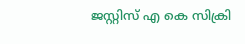ജസ്റ്റിസ് എ കെ സിക്രി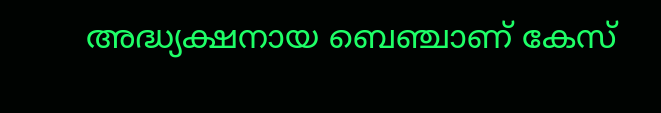അദ്ധ്യക്ഷനായ ബെഞ്ചാണ് കേസ്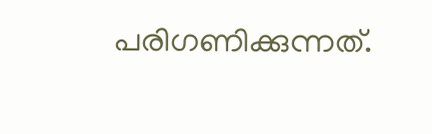പരിഗണിക്കുന്നത്.